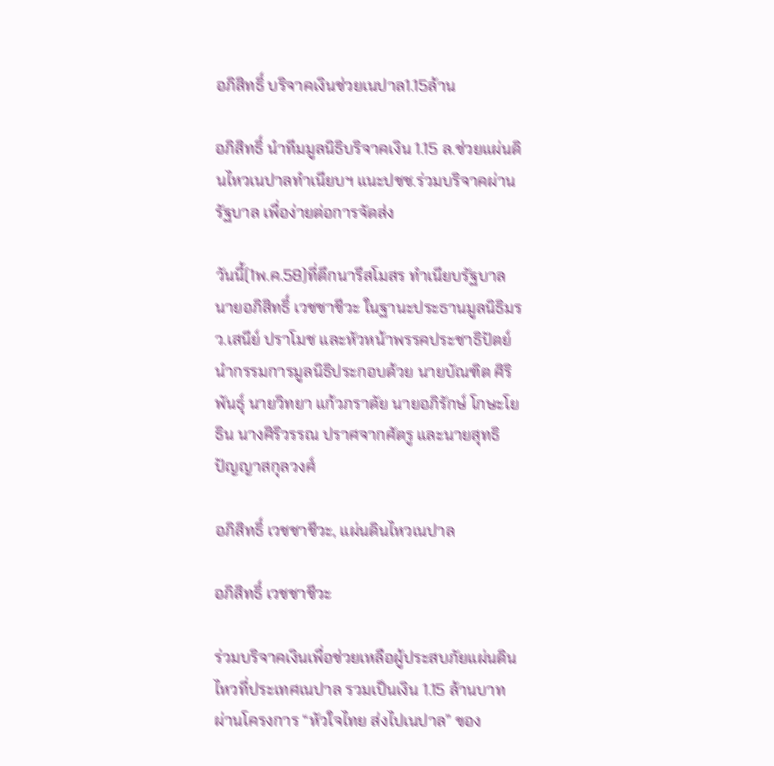อภิสิทธิ์ บริจาคเงินช่วยเนปาล1.15ล้าน

อภิสิทธิ์ นำทีมมูลนิธิบริจาคเงิน 1.15 ล.ช่วยแผ่นดินไหวเนปาลทำเนียบฯ แนะปชช.ร่วมบริจาคผ่านรัฐบาล เพื่อง่ายต่อการจัดส่ง

วันนี้(1พ.ค.58)ที่ตึกนารีสโมสร ทำเนียบรัฐบาล นายอภิสิทธิ์ เวชชาชีวะ ในฐานะประธานมูลนิธิมรว.เสนีย์ ปราโมช และหัวหน้าพรรคประชาธิปัตย์ นำกรรมการมูลนิธิประกอบด้วย นายบัณฑิต ศิริพันธุ์ นายวิทยา แก้วภราดัย นายอภิรักษ์ โกษะโยธิน นางศิริวรรณ ปราศจากศัตรู และนายสุทธิ ปัญญาสกุลวงศ์

อภิสิทธิ์ เวชชาชีวะ, แผ่นดินไหวเนปาล

อภิสิทธิ์ เวชชาชีวะ

ร่วมบริจาคเงินเพื่อช่วยเหลือผู้ประสบภัยแผ่นดินไหวที่ประเทศเนปาล รวมเป็นเงิน 1.15 ล้านบาท ผ่านโครงการ “หัวใจไทย ส่งไปเนปาล” ของ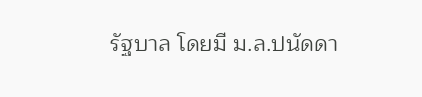รัฐบาล โดยมี ม.ล.ปนัดดา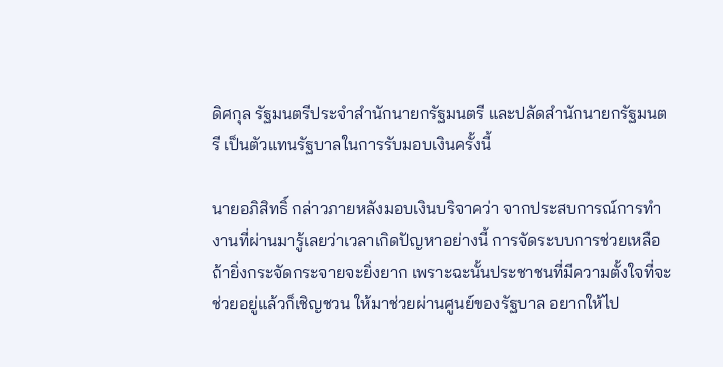ดิศกุล รัฐมนตรีประจำสำนักนายกรัฐมนตรี และปลัดสำนักนายกรัฐมนตรี เป็นตัวแทนรัฐบาลในการรับมอบเงินครั้งนี้

นายอภิสิทธิ์ กล่าวภายหลังมอบเงินบริจาคว่า จากประสบการณ์การทำงานที่ผ่านมารู้เลยว่าเวลาเกิดปัญหาอย่างนี้ การจัดระบบการช่วยเหลือ ถ้ายิ่งกระจัดกระจายจะยิ่งยาก เพราะฉะนั้นประชาชนที่มีความตั้งใจที่จะช่วยอยู่แล้วก็เชิญชวน ให้มาช่วยผ่านศูนย์ของรัฐบาล อยากให้ไป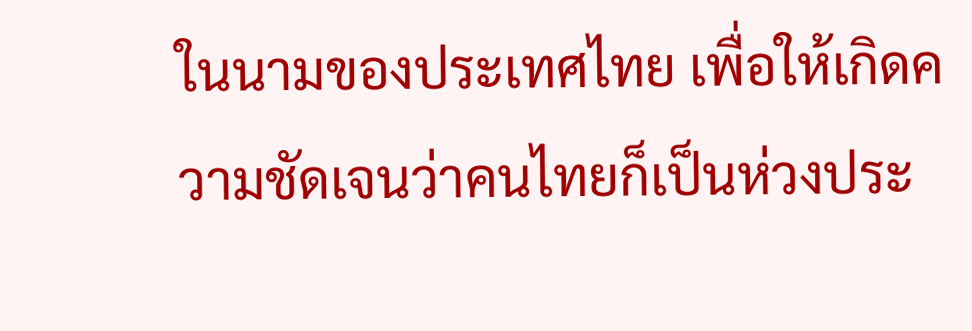ในนามของประเทศไทย เพื่อให้เกิดความชัดเจนว่าคนไทยก็เป็นห่วงประ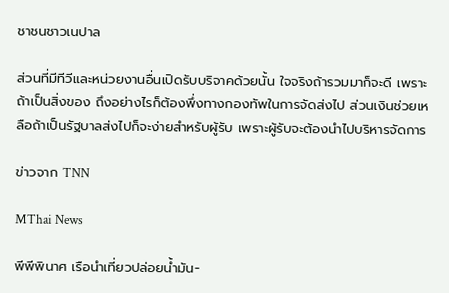ชาชนชาวเนปาล

ส่วนที่มีทีวีและหน่วยงานอื่นเปิดรับบริจาคด้วยนั้น ใจจริงถ้ารวมมาก็จะดี เพราะถ้าเป็นสิ่งของ ถึงอย่างไรก็ต้องพึ่งทางกองทัพในการจัดส่งไป ส่วนเงินช่วยเหลือถ้าเป็นรัฐบาลส่งไปก็จะง่ายสำหรับผู้รับ เพราะผู้รับจะต้องนำไปบริหารจัดการ

ข่าวจาก TNN

MThai News

พีพีพินาศ เรือนำเที่ยวปล่อยน้ำมัน-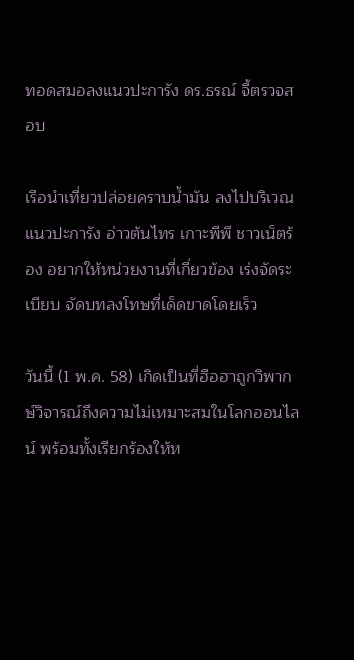ทอดสมอลงแนวปะการัง ดร.ธรณ์ จี้ตรวจสอบ

เรือนำเที่ยวปล่อยคราบน้ำมัน ลงไปบริเวณแนวปะการัง อ่าวต้นไทร เกาะพีพี ชาวเน็ตร้อง อยากให้หน่วยงานที่เกี่ยวข้อง เร่งจัดระเบียบ จัดบทลงโทษที่เด็ดขาดโดยเร็ว

วันนี้ (1 พ.ค. 58) เกิดเป็นที่ฮือฮาถูกวิพากษ์วิจารณ์ถึงความไม่เหมาะสมในโลกออนไลน์ พร้อมทั้งเรียกร้องให้ห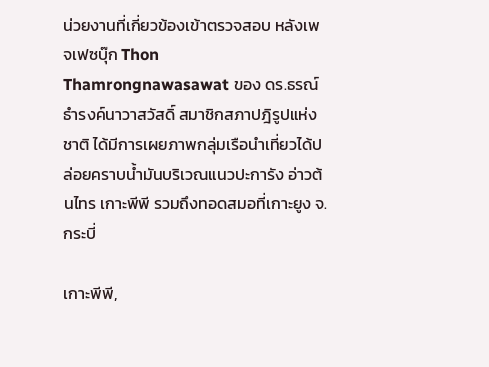น่วยงานที่เกี่ยวข้องเข้าตรวจสอบ หลังเพจเฟซบุ๊ก Thon Thamrongnawasawat ของ ดร.ธรณ์ ธำรงค์นาวาสวัสดิ์ สมาชิกสภาปฎิรูปแห่งชาติ ได้มีการเผยภาพกลุ่มเรือนำเที่ยวได้ปล่อยคราบน้ำมันบริเวณแนวปะการัง อ่าวต้นไทร เกาะพีพี รวมถึงทอดสมอที่เกาะยูง จ.กระบี่

เกาะพีพี,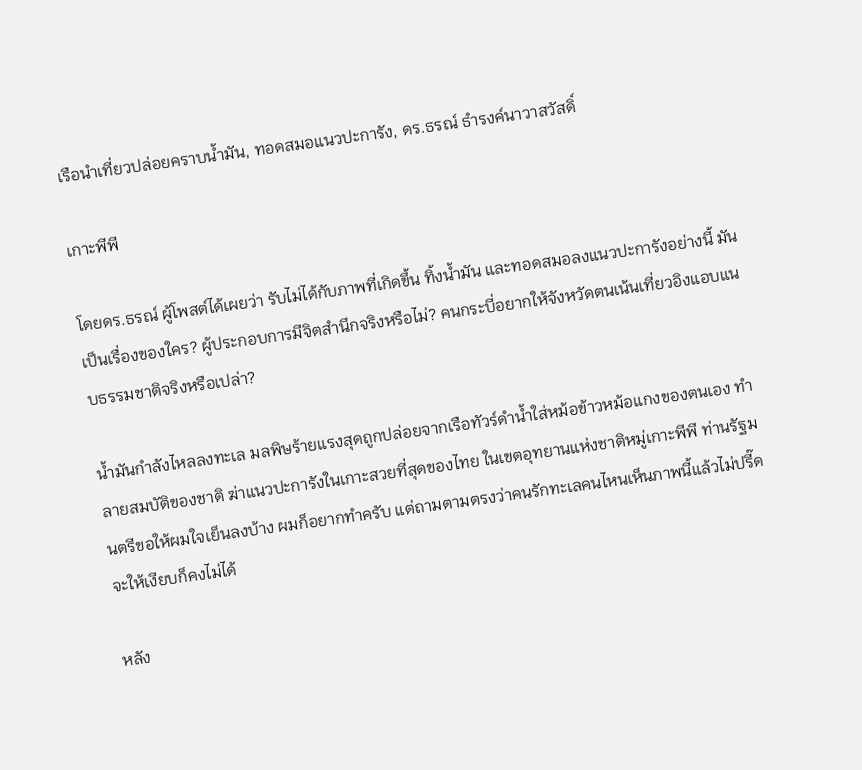เรือนำเที่ยวปล่อยคราบน้ำมัน, ทอดสมอแนวปะการัง, ดร.ธรณ์ ธำรงค์นาวาสวัสดิ์

เกาะพีพี

โดยดร.ธรณ์ ผู้โพสต์ได้เผยว่า รับไม่ได้กับภาพที่เกิดขึ้น ทิ้งน้ำมัน และทอดสมอลงแนวปะการังอย่างนี้ มันเป็นเรื่องของใคร? ผู้ประกอบการมีจิตสำนึกจริงหรือไม่? คนกระบี่อยากให้จังหวัดตนเน้นเที่ยวอิงแอบแนบธรรมชาติจริงหรือเปล่า?

น้ำมันกำลังไหลลงทะเล มลพิษร้ายแรงสุดถูกปล่อยจากเรือทัวร์ดำน้ำใส่หม้อข้าวหม้อแกงของตนเอง ทำลายสมบัติของชาติ ฆ่าแนวปะการังในเกาะสวยที่สุดของไทย ในเขตอุทยานแห่งชาติหมู่เกาะพีพี ท่านรัฐมนตรีขอให้ผมใจเย็นลงบ้าง ผมก็อยากทำครับ แต่ถามตามตรงว่าคนรักทะเลคนไหนเห็นภาพนี้แล้วไม่ปรี๊ด จะให้เงียบก็คงไม่ได้

หลัง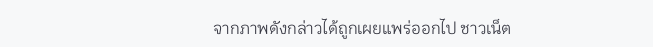จากภาพดังกล่าวได้ถูกเผยแพร่ออกไป ชาวเน็ต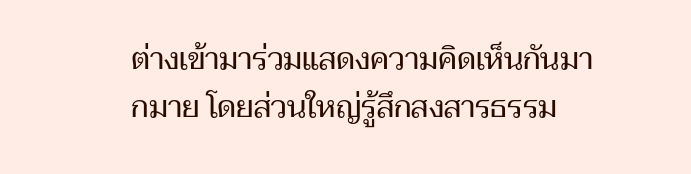ต่างเข้ามาร่วมแสดงความคิดเห็นกันมากมาย โดยส่วนใหญ่รู้สึกสงสารธรรม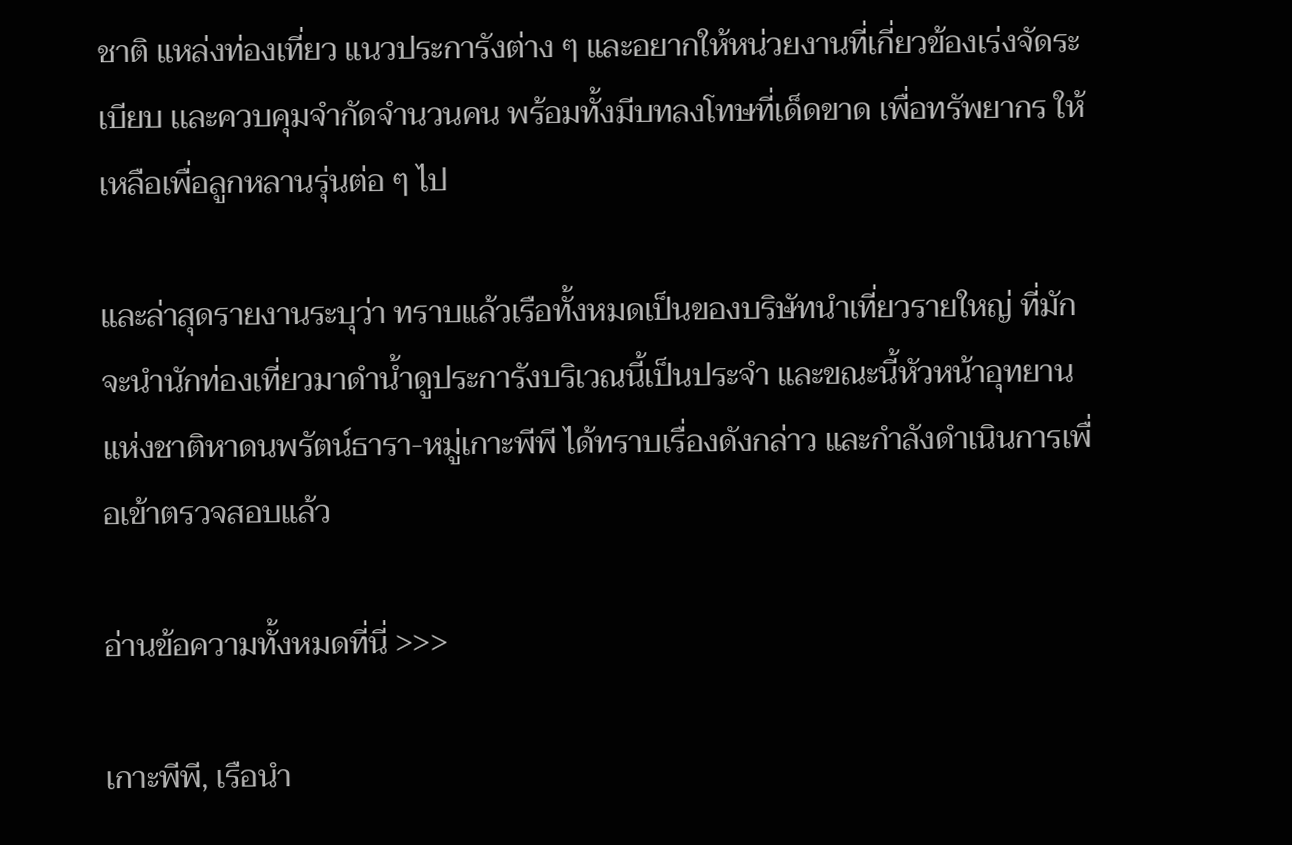ชาติ แหล่งท่องเที่ยว แนวประการังต่าง ๆ และอยากให้หน่วยงานที่เกี่ยวข้องเร่งจัดระเบียบ เเละควบคุมจำกัดจำนวนคน พร้อมทั้งมีบทลงโทษที่เด็ดขาด เพื่อทรัพยากร ให้เหลือเพื่อลูกหลานรุ่นต่อ ๆ ไป

และล่าสุดรายงานระบุว่า ทราบแล้วเรือทั้งหมดเป็นของบริษัทนำเที่ยวรายใหญ่ ที่มักจะนำนักท่องเที่ยวมาดำน้ำดูประการังบริเวณนี้เป็นประจำ และขณะนี้หัวหน้าอุทยานแห่งชาติหาดนพรัตน์ธารา-หมู่เกาะพีพี ได้ทราบเรื่องดังกล่าว และกำลังดำเนินการเพื่อเข้าตรวจสอบแล้ว

อ่านข้อความทั้งหมดที่นี่ >>>

เกาะพีพี, เรือนำ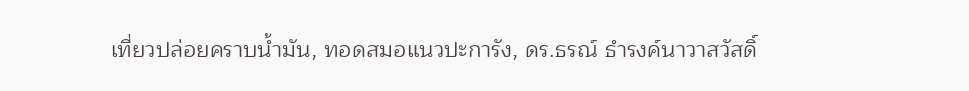เที่ยวปล่อยคราบน้ำมัน, ทอดสมอแนวปะการัง, ดร.ธรณ์ ธำรงค์นาวาสวัสดิ์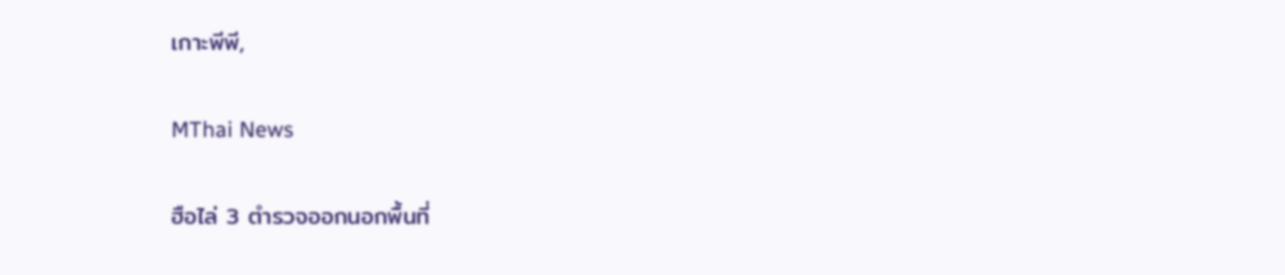เกาะพีพี,

MThai News

ฮือไล่ 3 ตำรวจออกนอกพื้นที่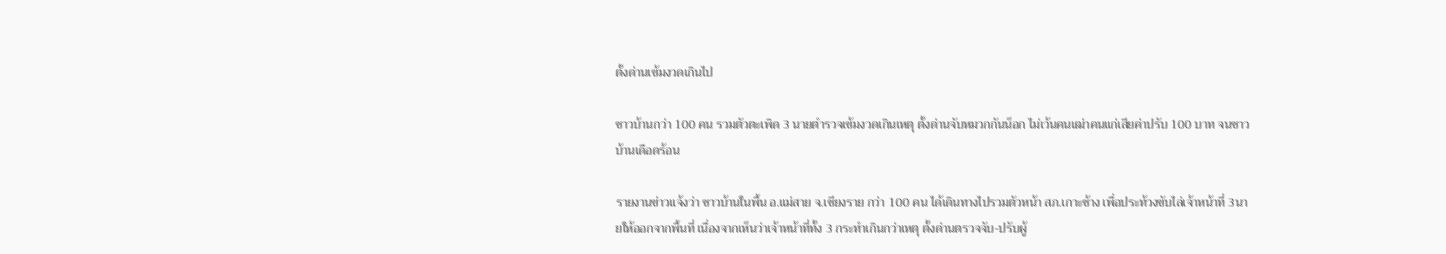ตั้งด่านเข้มงวดเกินไป

ชาวบ้านกว่า 100 คน รวมตัวตะเพิด 3 นายตำรวจเข้มงวดเกินเหตุ ตั้งด่านจับหมวกกันน็อก ไม่เว้นคนเฒ่าคนแก่เสียค่าปรับ 100 บาท จนชาวบ้านเดือดร้อน

รายงานข่าวแจ้งว่า ชาวบ้านในพื้น อ.แม่สาย จ.เชียงราย กว่า 100 คน ได้เดินทางไปรวมตัวหน้า สภ.เกาะช้าง เพื่อประท้วงขับไล่เจ้าหน้าที่ 3นายให้ออกจากพื้นที่ เนื่องจากเห็นว่าเจ้าหน้าที่ทั้ง 3 กระทำเกินกว่าเหตุ ตั้งด่านตรวจจับ-ปรับผู้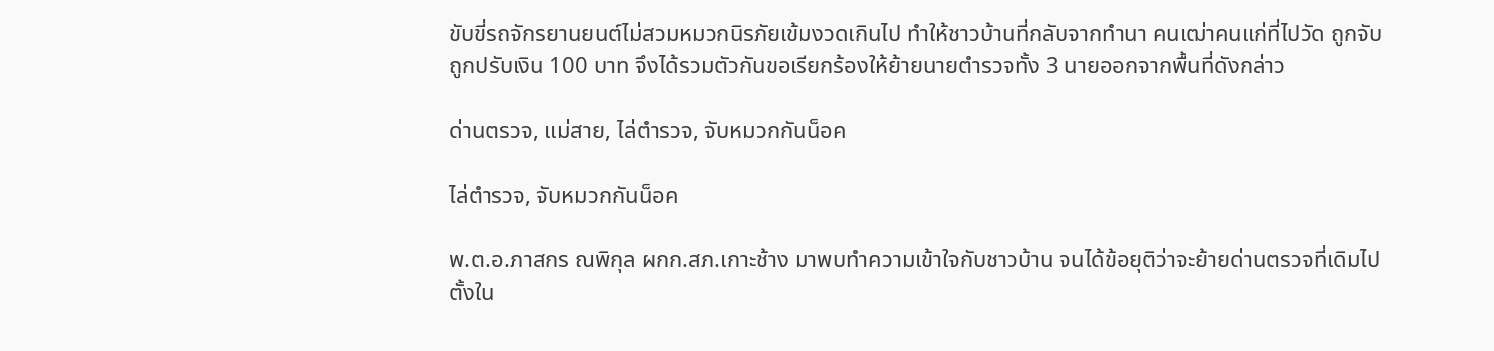ขับขี่รถจักรยานยนต์ไม่สวมหมวกนิรภัยเข้มงวดเกินไป ทำให้ชาวบ้านที่กลับจากทำนา คนเฒ่าคนแก่ที่ไปวัด ถูกจับถูกปรับเงิน 100 บาท จึงได้รวมตัวกันขอเรียกร้องให้ย้ายนายตำรวจทั้ง 3 นายออกจากพื้นที่ดังกล่าว

ด่านตรวจ, แม่สาย, ไล่ตำรวจ, จับหมวกกันน็อค

ไล่ตำรวจ, จับหมวกกันน็อค

พ.ต.อ.ภาสกร ณพิกุล ผกก.สภ.เกาะช้าง มาพบทำความเข้าใจกับชาวบ้าน จนได้ข้อยุติว่าจะย้ายด่านตรวจที่เดิมไปตั้งใน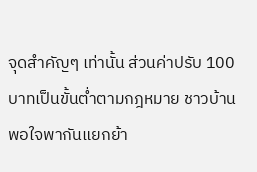จุดสำคัญๆ เท่านั้น ส่วนค่าปรับ 100 บาทเป็นขั้นต่ำตามกฎหมาย ชาวบ้านพอใจพากันแยกย้า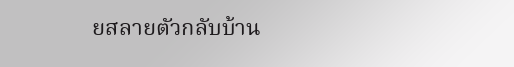ยสลายตัวกลับบ้าน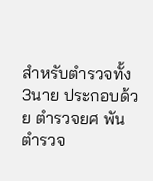สำหรับตำรวจทั้ง 3นาย ประกอบด้วย ตำรวจยศ พันตำรวจ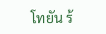โทยัน ร้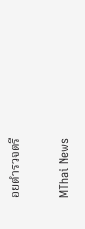อยตำรวจตรี

MThai News